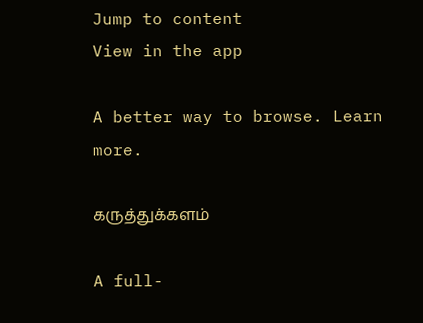Jump to content
View in the app

A better way to browse. Learn more.

கருத்துக்களம்

A full-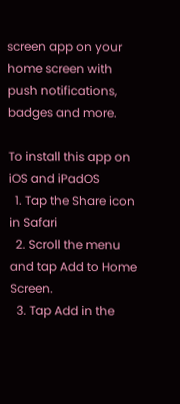screen app on your home screen with push notifications, badges and more.

To install this app on iOS and iPadOS
  1. Tap the Share icon in Safari
  2. Scroll the menu and tap Add to Home Screen.
  3. Tap Add in the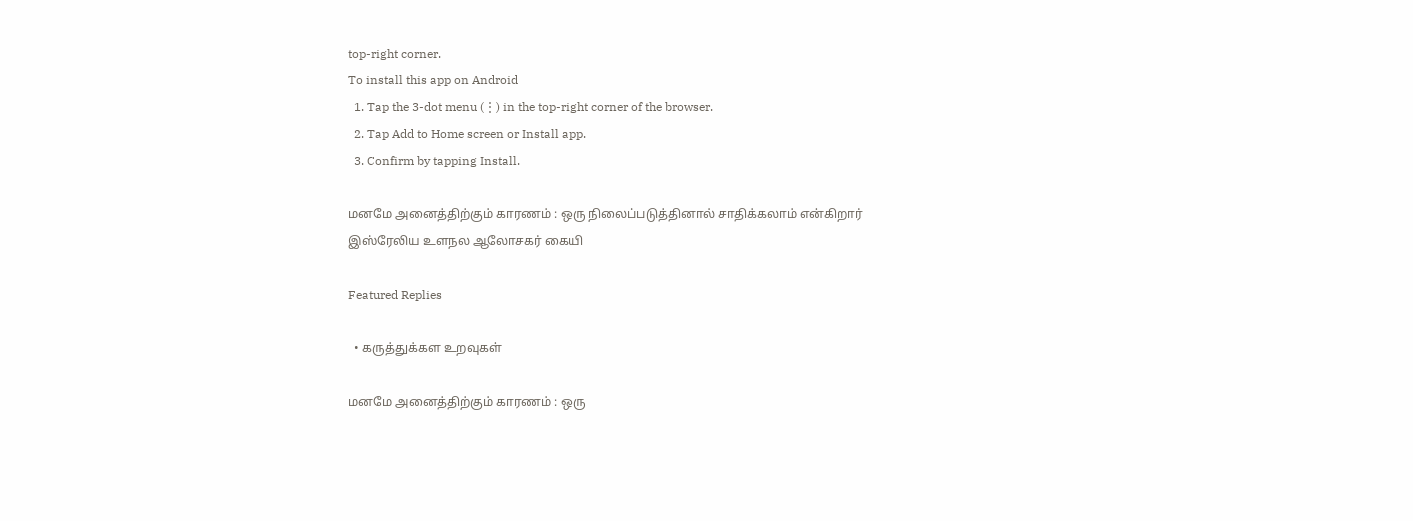top-right corner.
To install this app on Android
  1. Tap the 3-dot menu (⋮) in the top-right corner of the browser.
  2. Tap Add to Home screen or Install app.
  3. Confirm by tapping Install.

மனமே அனைத்திற்கும் காரணம் : ஒரு நிலைப்படுத்தினால் சாதிக்கலாம் என்கிறார் இஸ்ரேலிய உளநல ஆலோசகர் கையி

Featured Replies

  • கருத்துக்கள உறவுகள்

மனமே அனைத்திற்கும் காரணம் : ஒரு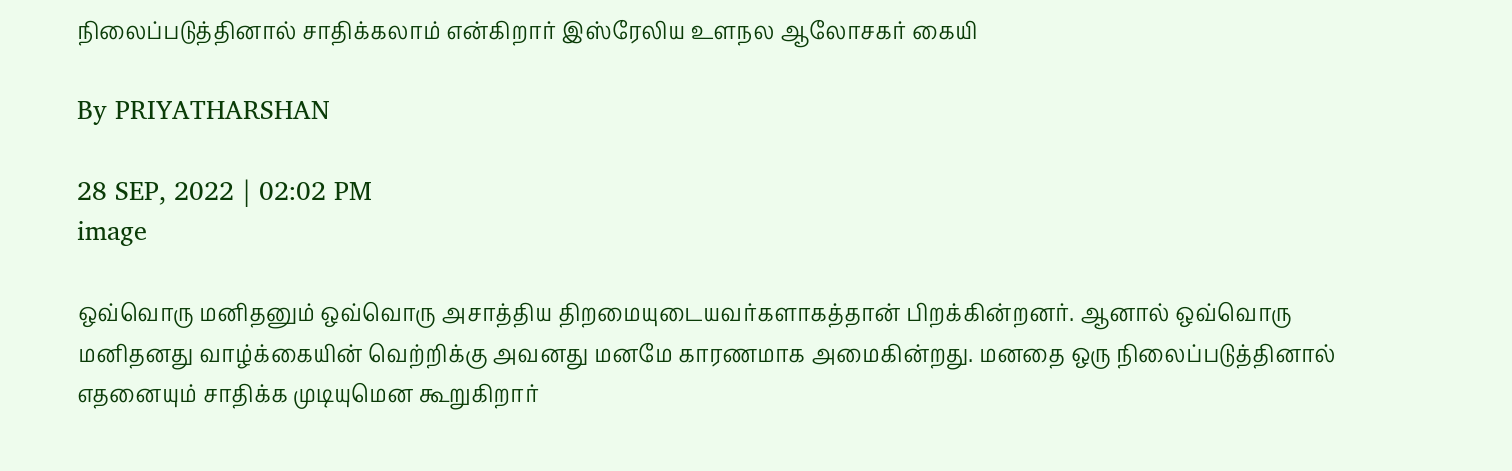நிலைப்படுத்தினால் சாதிக்கலாம் என்கிறார் இஸ்ரேலிய உளநல ஆலோசகர் கையி

By PRIYATHARSHAN

28 SEP, 2022 | 02:02 PM
image

ஒவ்வொரு மனிதனும் ஒவ்வொரு அசாத்திய திறமையுடையவர்களாகத்தான் பிறக்கின்றனர். ஆனால் ஒவ்வொரு மனிதனது வாழ்க்கையின் வெற்றிக்கு அவனது மனமே காரணமாக அமைகின்றது. மனதை ஒரு நிலைப்படுத்தினால் எதனையும் சாதிக்க முடியுமென கூறுகிறார்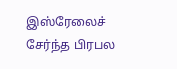இஸ்ரேலைச் சேர்ந்த பிரபல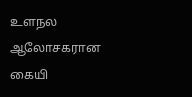உளநல ஆலோசகரான கையி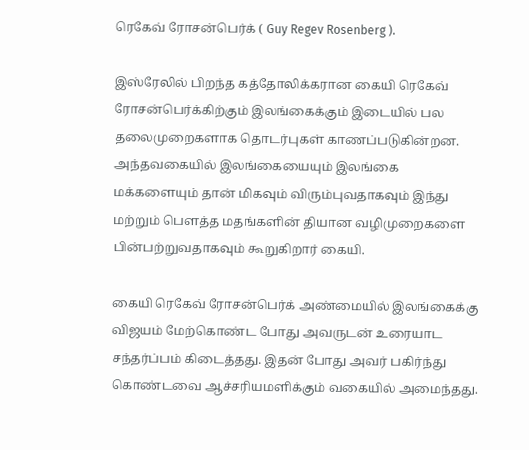ரெகேவ் ரோசன்பெர்க் ( Guy Regev Rosenberg ).

இஸ்ரேலில் பிறந்த கத்தோலிக்கரான கையி ரெகேவ் ரோசன்பெர்க்கிற்கும் இலங்கைக்கும் இடையில் பல தலைமுறைகளாக தொடர்புகள் காணப்படுகின்றன. அந்தவகையில் இலங்கையையும் இலங்கை மக்களையும் தான் மிகவும் விரும்புவதாகவும் இந்து மற்றும் பௌத்த மதங்களின் தியான வழிமுறைகளை பின்பற்றுவதாகவும் கூறுகிறார் கையி.

கையி ரெகேவ் ரோசன்பெர்க் அண்மையில் இலங்கைக்கு விஜயம் மேற்கொண்ட போது அவருடன் உரையாட சந்தர்ப்பம் கிடைத்தது. இதன் போது அவர் பகிர்ந்து கொண்டவை ஆச்சரியமளிக்கும் வகையில் அமைந்தது.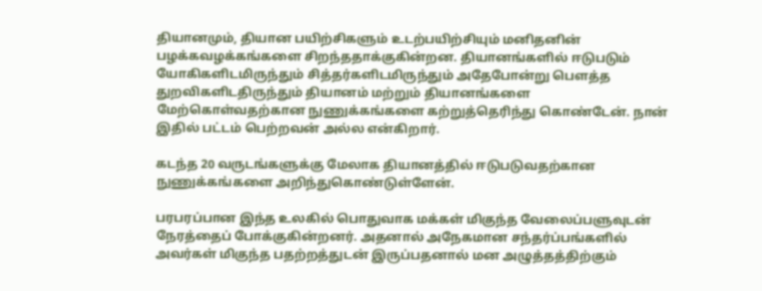தியானமும், தியான பயிற்சிகளும் உடற்பயிற்சியும் மனிதனின் பழக்கவழக்கங்களை சிறந்ததாக்குகின்றன. தியானங்களில் ஈடுபடும் யோகிகளிடமிருந்தும் சித்தர்களிடமிருந்தும் அதேபோன்று பௌத்த துறவிகளிடதிருந்தும் தியானம் மற்றும் தியானங்களை மேற்கொள்வதற்கான நுணுக்கங்களை கற்றுத்தெரிந்து கொண்டேன். நான் இதில் பட்டம் பெற்றவன் அல்ல என்கிறார்.

கடந்த 20 வருடங்களுக்கு மேலாக தியானத்தில் ஈடுபடுவதற்கான நுணுக்கங்களை அறிந்துகொண்டுள்ளேன்.

பரபரப்பான இந்த உலகில் பொதுவாக மக்கள் மிகுந்த வேலைப்பளுவுடன் நேரத்தைப் போக்குகின்றனர். அதனால் அநேகமான சந்தர்ப்பங்களில் அவர்கள் மிகுந்த பதற்றத்துடன் இருப்பதனால் மன அழுத்தத்திற்கும்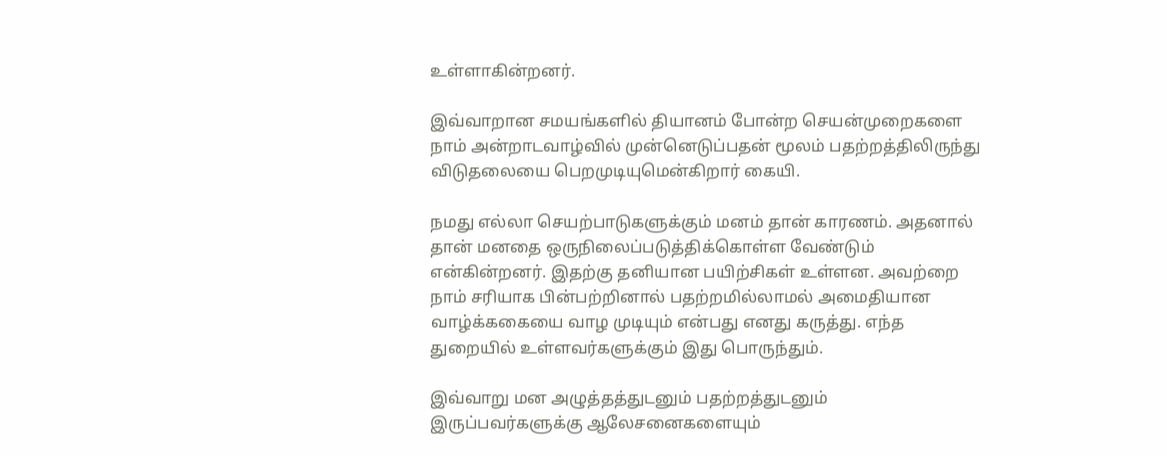உள்ளாகின்றனர்.

இவ்வாறான சமயங்களில் தியானம் போன்ற செயன்முறைகளை நாம் அன்றாடவாழ்வில் முன்னெடுப்பதன் மூலம் பதற்றத்திலிருந்து விடுதலையை பெறமுடியுமென்கிறார் கையி.

நமது எல்லா செயற்பாடுகளுக்கும் மனம் தான் காரணம். அதனால் தான் மனதை ஒருநிலைப்படுத்திக்கொள்ள வேண்டும் என்கின்றனர். இதற்கு தனியான பயிற்சிகள் உள்ளன. அவற்றை நாம் சரியாக பின்பற்றினால் பதற்றமில்லாமல் அமைதியான வாழ்க்ககையை வாழ முடியும் என்பது எனது கருத்து. எந்த துறையில் உள்ளவர்களுக்கும் இது பொருந்தும்.

இவ்வாறு மன அழுத்தத்துடனும் பதற்றத்துடனும் இருப்பவர்களுக்கு ஆலேசனைகளையும்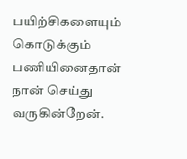பயிற்சிகளையும் கொடுக்கும் பணியினைதான் நான் செய்து வருகின்றேன்.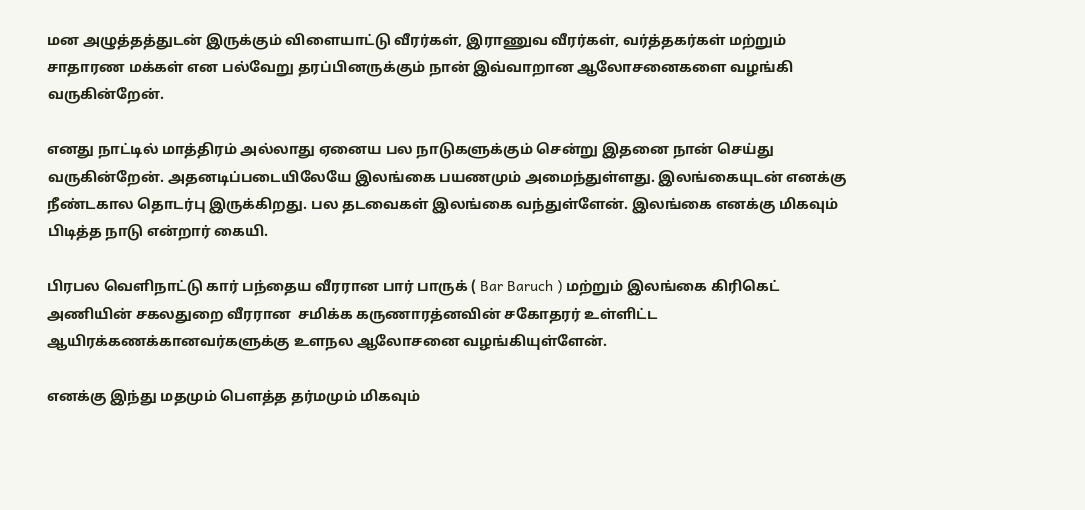மன அழுத்தத்துடன் இருக்கும் விளையாட்டு வீரர்கள், இராணுவ வீரர்கள், வர்த்தகர்கள் மற்றும் சாதாரண மக்கள் என பல்வேறு தரப்பினருக்கும் நான் இவ்வாறான ஆலோசனைகளை வழங்கி வருகின்றேன்.

எனது நாட்டில் மாத்திரம் அல்லாது ஏனைய பல நாடுகளுக்கும் சென்று இதனை நான் செய்து வருகின்றேன். அதனடிப்படையிலேயே இலங்கை பயணமும் அமைந்துள்ளது. இலங்கையுடன் எனக்கு நீண்டகால தொடர்பு இருக்கிறது. பல தடவைகள் இலங்கை வந்துள்ளேன். இலங்கை எனக்கு மிகவும் பிடித்த நாடு என்றார் கையி.

பிரபல வெளிநாட்டு கார் பந்தைய வீரரான பார் பாருக் ( Bar Baruch ) மற்றும் இலங்கை கிரிகெட் அணியின் சகலதுறை வீரரான  சமிக்க கருணாரத்னவின் சகோதரர் உள்ளிட்ட ஆயிரக்கணக்கானவர்களுக்கு உளநல ஆலோசனை வழங்கியுள்ளேன்.

எனக்கு இந்து மதமும் பௌத்த தர்மமும் மிகவும்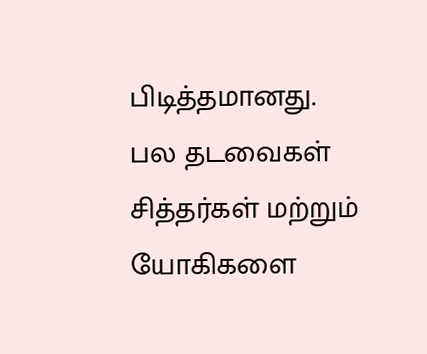பிடித்தமானது. பல தடவைகள் சித்தர்கள் மற்றும் யோகிகளை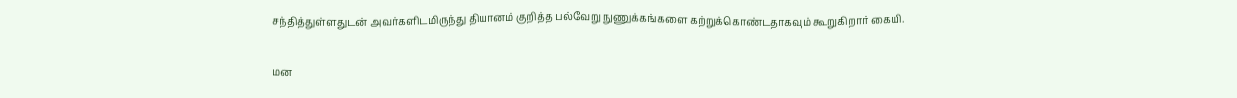சந்தித்துள்ளதுடன் அவர்களிடமிருந்து தியானம் குறித்த பல்வேறு நுணுக்கங்களை கற்றுக்கொண்டதாகவும் கூறுகிறார் கையி.

மன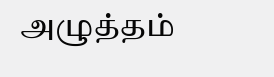அழுத்தம்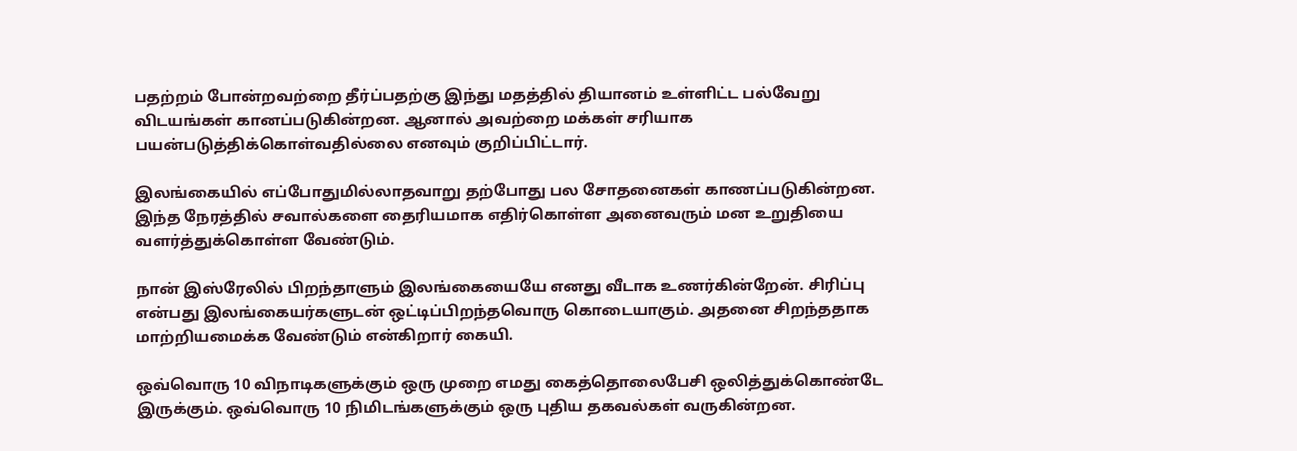பதற்றம் போன்றவற்றை தீர்ப்பதற்கு இந்து மதத்தில் தியானம் உள்ளிட்ட பல்‍வேறு விடயங்கள் கானப்படுகின்றன. ஆனால் அவற்றை மக்கள் சரியாக பயன்படுத்திக்கொள்வதில்லை எனவும் குறிப்பிட்டார்.

இலங்கையில் எப்போதுமில்லாதவாறு தற்போது பல சோதனைகள் காணப்படுகின்றன. இந்த நேரத்தில் சவால்களை தைரியமாக எதிர்கொள்ள அனைவரும் மன உறுதியை வளர்த்துக்கொள்ள வேண்டும்.

நான் இஸ்ரேலில் பிறந்தாளும் இலங்கையையே எனது வீடாக உணர்கின்றேன். சிரிப்பு என்பது இலங்கையர்களுடன் ஒட்டிப்பிறந்தவொரு கொடையாகும். அதனை சிறந்ததாக மாற்றியமைக்க வேண்டும் என்கிறார் கையி.

ஒவ்வொரு 10 விநாடிகளுக்கும் ஒரு முறை எமது கைத்தொலைபேசி ஒலித்துக்கொண்டே இருக்கும். ஒவ்வொரு 10 நிமிடங்களுக்கும் ஒரு புதிய தகவல்கள் வருகின்றன.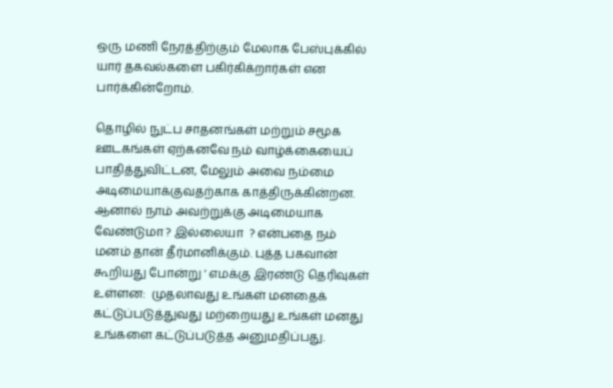ஒரு மணி நேரத்திற்கும் மேலாக பேஸ்புக்கில் யார் தகவல்களை பகிர்கிக்றார்கள் என பார்க்கின்றோம்.

தொழில் நுட்ப சாதனங்கள் மற்றும் சமூக ஊடகங்கள் ஏற்கனவே நம் வாழ்க்கையைப் பாதித்துவிட்டன, மேலும் அவை நம்மை அடிமையாக்குவதற்காக காத்திருக்கின்றன. ஆனால் நாம் அவற்றுக்கு அடிமையாக வேண்டுமா ? இல்லையா  ? என்பதை நம் மனம் தான் தீர்மானிக்கும். புத்த பகவான் கூறியது போன்று ‘ எமக்கு இரண்டு தெரிவுகள் உள்ளன:  முதலாவது உங்கள் மனதைக் கட்டுப்படுத்துவது மற்றையது உங்கள் மனது உங்களை கட்டுப்படுத்த அனுமதிப்பது.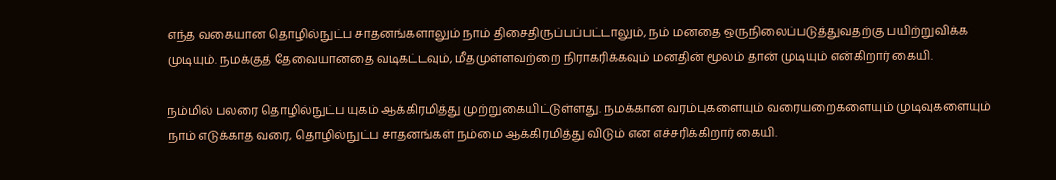எந்த வகையான தொழில்நுட்ப சாதனங்களாலும் நாம் திசைதிருப்பப்பட்டாலும், நம் மனதை ஒருநிலைப்படுத்துவதற்கு பயிற்றுவிக்க முடியும். நமக்குத் தேவையானதை வடிகட்டவும், மீதமுள்ளவற்றை நிராகரிக்கவும் மனதின் மூலம் தான் முடியும் என்கிறார் கையி.

நம்மில் பலரை தொழில்நுட்ப யுகம் ஆக்கிரமித்து முற்றுகையிட்டுள்ளது. நமக்கான வரம்புகளையும் வரையறைகளையும் முடிவுகளையும் நாம் எடுக்காத வரை, தொழில்நுட்ப சாதனங்கள் நம்மை ஆக்கிரமித்து விடும் என எச்சரிக்கிறார் கையி.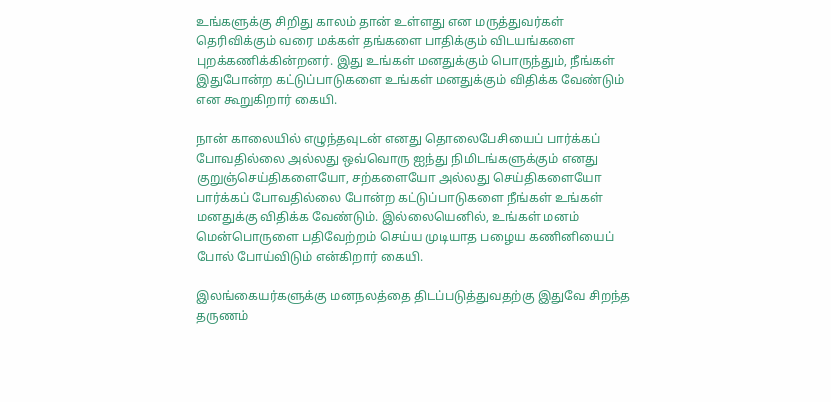உங்களுக்கு சிறிது காலம் தான் உள்ளது என மருத்துவர்கள் தெரிவிக்கும் வரை மக்கள் தங்களை பாதிக்கும் விடயங்களை புறக்கணிக்கின்றனர். இது உங்கள் மனதுக்கும் பொருந்தும், நீங்கள் இதுபோன்ற கட்டுப்பாடுகளை உங்கள் மனதுக்கும் விதிக்க வேண்டும் என கூறுகிறார் கையி.

நான் காலையில் எழுந்தவுடன் எனது தொலைபேசியைப் பார்க்கப் போவதில்லை அல்லது ஒவ்வொரு ஐந்து நிமிடங்களுக்கும் எனது குறுஞ்செய்திகளையோ, சற்களையோ அல்லது செய்திகளையோ பார்க்கப் போவதில்லை போன்ற கட்டுப்பாடுகளை நீங்கள் உங்கள் மனதுக்கு விதிக்க வேண்டும். இல்லையெனில், உங்கள் மனம் மென்பொருளை பதிவேற்றம் செய்ய முடியாத பழைய கணினியைப் போல் போய்விடும் என்கிறார் கையி.

இலங்கையர்களுக்கு மனநலத்தை திடப்படுத்துவதற்கு இதுவே சிறந்த தருணம்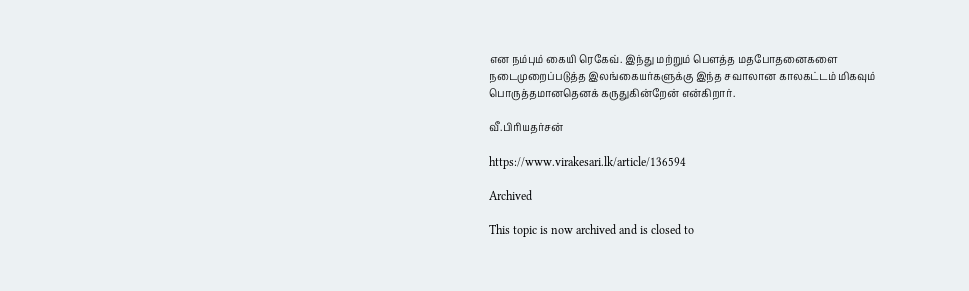என நம்பும் கையி ரெகேவ். இந்து மற்றும் பௌத்த மதபோதனைகளை நடைமுறைப்படுத்த இலங்கையர்களுக்கு இந்த சவாலான காலகட்டம் மிகவும் பொருத்தமானதெனக் கருதுகின்றேன் என்கிறார்.

வீ.பிரியதர்சன்

https://www.virakesari.lk/article/136594

Archived

This topic is now archived and is closed to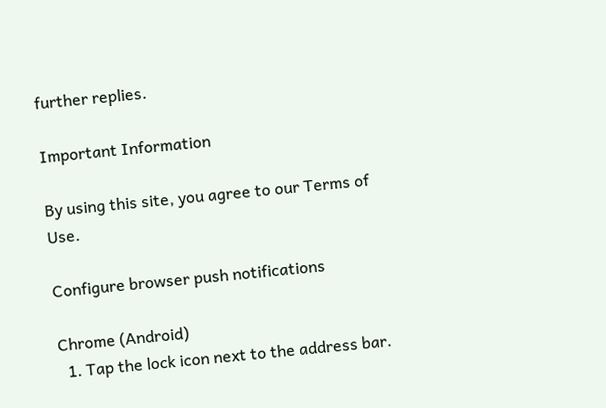further replies.

Important Information

By using this site, you agree to our Terms of Use.

Configure browser push notifications

Chrome (Android)
  1. Tap the lock icon next to the address bar.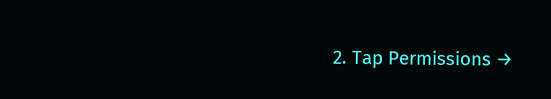2. Tap Permissions →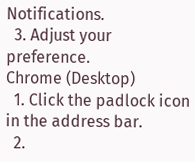Notifications.
  3. Adjust your preference.
Chrome (Desktop)
  1. Click the padlock icon in the address bar.
  2.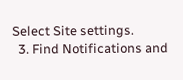Select Site settings.
  3. Find Notifications and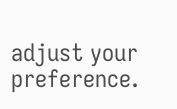adjust your preference.